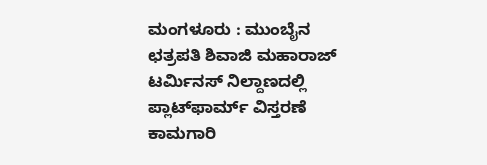ಮಂಗಳೂರು : ಮುಂಬೈನ ಛತ್ರಪತಿ ಶಿವಾಜಿ ಮಹಾರಾಜ್ ಟರ್ಮಿನಸ್ ನಿಲ್ದಾಣದಲ್ಲಿ ಪ್ಲಾಟ್‌ಫಾರ್ಮ್ ವಿಸ್ತರಣೆ ಕಾಮಗಾರಿ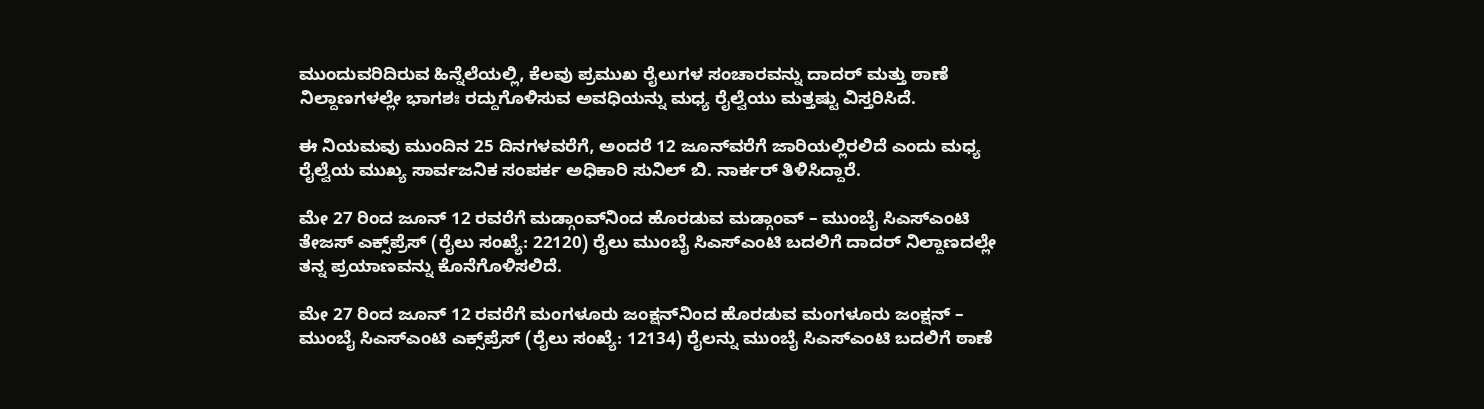ಮುಂದುವರಿದಿರುವ ಹಿನ್ನೆಲೆಯಲ್ಲಿ, ಕೆಲವು ಪ್ರಮುಖ ರೈಲುಗಳ ಸಂಚಾರವನ್ನು ದಾದರ್ ಮತ್ತು ಠಾಣೆ ನಿಲ್ದಾಣಗಳಲ್ಲೇ ಭಾಗಶಃ ರದ್ದುಗೊಳಿಸುವ ಅವಧಿಯನ್ನು ಮಧ್ಯ ರೈಲ್ವೆಯು ಮತ್ತಷ್ಟು ವಿಸ್ತರಿಸಿದೆ.

ಈ ನಿಯಮವು ಮುಂದಿನ 25 ದಿನಗಳವರೆಗೆ, ಅಂದರೆ 12 ಜೂನ್‌ವರೆಗೆ ಜಾರಿಯಲ್ಲಿರಲಿದೆ ಎಂದು ಮಧ್ಯ ರೈಲ್ವೆಯ ಮುಖ್ಯ ಸಾರ್ವಜನಿಕ ಸಂಪರ್ಕ ಅಧಿಕಾರಿ ಸುನಿಲ್ ಬಿ. ನಾರ್ಕರ್ ತಿಳಿಸಿದ್ದಾರೆ.

ಮೇ 27 ರಿಂದ ಜೂನ್ 12 ರವರೆಗೆ ಮಡ್ಗಾಂವ್‌ನಿಂದ ಹೊರಡುವ ಮಡ್ಗಾಂವ್ – ಮುಂಬೈ ಸಿಎಸ್‌ಎಂಟಿ ತೇಜಸ್ ಎಕ್ಸ್‌ಪ್ರೆಸ್ (ರೈಲು ಸಂಖ್ಯೆ: 22120) ರೈಲು ಮುಂಬೈ ಸಿಎಸ್‌ಎಂಟಿ ಬದಲಿಗೆ ದಾದರ್ ನಿಲ್ದಾಣದಲ್ಲೇ ತನ್ನ ಪ್ರಯಾಣವನ್ನು ಕೊನೆಗೊಳಿಸಲಿದೆ.

ಮೇ 27 ರಿಂದ ಜೂನ್ 12 ರವರೆಗೆ ಮಂಗಳೂರು ಜಂಕ್ಷನ್‌ನಿಂದ ಹೊರಡುವ ಮಂಗಳೂರು ಜಂಕ್ಷನ್ – ಮುಂಬೈ ಸಿಎಸ್‌ಎಂಟಿ ಎಕ್ಸ್‌ಪ್ರೆಸ್ (ರೈಲು ಸಂಖ್ಯೆ: 12134) ರೈಲನ್ನು ಮುಂಬೈ ಸಿಎಸ್‌ಎಂಟಿ ಬದಲಿಗೆ ಠಾಣೆ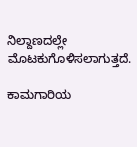ನಿಲ್ದಾಣದಲ್ಲೇ ಮೊಟಕುಗೊಳಿಸಲಾಗುತ್ತದೆ.

ಕಾಮಗಾರಿಯ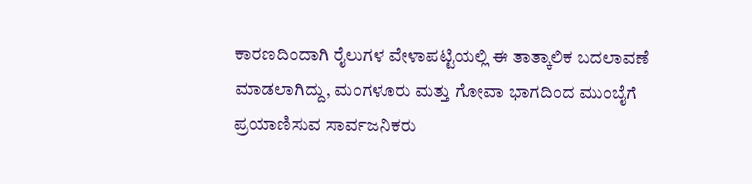ಕಾರಣದಿಂದಾಗಿ ರೈಲುಗಳ ವೇಳಾಪಟ್ಟಿಯಲ್ಲಿ ಈ ತಾತ್ಕಾಲಿಕ ಬದಲಾವಣೆ ಮಾಡಲಾಗಿದ್ದು, ಮಂಗಳೂರು ಮತ್ತು ಗೋವಾ ಭಾಗದಿಂದ ಮುಂಬೈಗೆ ಪ್ರಯಾಣಿಸುವ ಸಾರ್ವಜನಿಕರು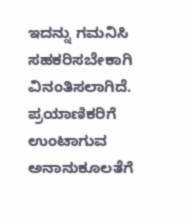ಇದನ್ನು ಗಮನಿಸಿ ಸಹಕರಿಸಬೇಕಾಗಿ ವಿನಂತಿಸಲಾಗಿದೆ. ಪ್ರಯಾಣಿಕರಿಗೆ ಉಂಟಾಗುವ ಅನಾನುಕೂಲತೆಗೆ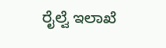ರೈಲ್ವೆ ಇಲಾಖೆ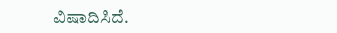ವಿಷಾದಿಸಿದೆ.